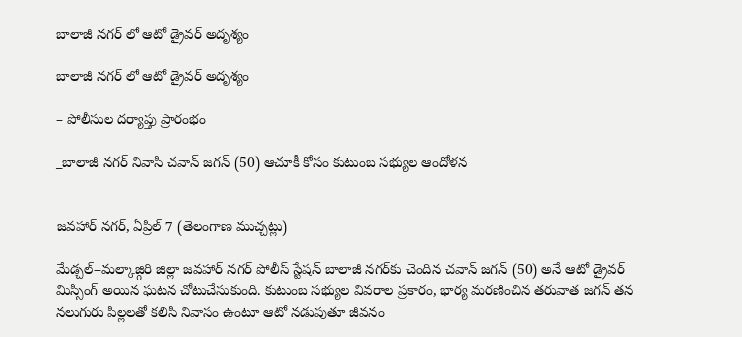బాలాజీ నగర్ లో ఆటో డ్రైవర్ అదృశ్యం

బాలాజీ నగర్ లో ఆటో డ్రైవర్ అదృశ్యం

– పోలీసుల దర్యాప్తు ప్రారంభం

_బాలాజీ నగర్ నివాసి చవాన్ జగన్ (50) ఆచూకీ కోసం కుటుంబ సభ్యుల ఆందోళన


జవహార్ నగర్, ఏప్రిల్ 7 (తెలంగాణ ముచ్చట్లు)

మేడ్చల్–మల్కాజ్గిరి జిల్లా జవహార్ నగర్ పోలీస్ స్టేషన్ బాలాజీ నగర్‌కు చెందిన చవాన్ జగన్ (50) అనే ఆటో డ్రైవర్ మిస్సింగ్ అయిన ఘటన చోటుచేసుకుంది. కుటుంబ సభ్యుల వివరాల ప్రకారం, భార్య మరణించిన తరువాత జగన్ తన నలుగురు పిల్లలతో కలిసి నివాసం ఉంటూ ఆటో నడుపుతూ జీవనం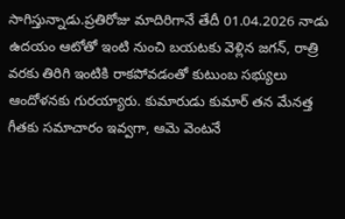సాగిస్తున్నాడు.ప్రతిరోజు మాదిరిగానే తేదీ 01.04.2026 నాడు ఉదయం ఆటోతో ఇంటి నుంచి బయటకు వెళ్లిన జగన్, రాత్రి వరకు తిరిగి ఇంటికి రాకపోవడంతో కుటుంబ సభ్యులు ఆందోళనకు గురయ్యారు. కుమారుడు కుమార్ తన మేనత్త గీతకు సమాచారం ఇవ్వగా, ఆమె వెంటనే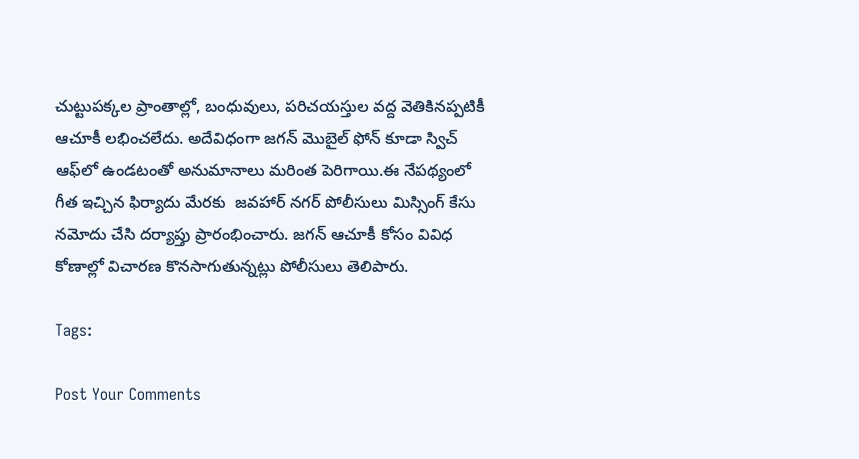చుట్టుపక్కల ప్రాంతాల్లో, బంధువులు, పరిచయస్తుల వద్ద వెతికినప్పటికీ ఆచూకీ లభించలేదు. అదేవిధంగా జగన్ మొబైల్ ఫోన్ కూడా స్విచ్ ఆఫ్‌లో ఉండటంతో అనుమానాలు మరింత పెరిగాయి.ఈ నేపథ్యంలో గీత ఇచ్చిన ఫిర్యాదు మేరకు  జవహార్ నగర్ పోలీసులు మిస్సింగ్ కేసు నమోదు చేసి దర్యాప్తు ప్రారంభించారు. జగన్ ఆచూకీ కోసం వివిధ కోణాల్లో విచారణ కొనసాగుతున్నట్లు పోలీసులు తెలిపారు.

Tags:

Post Your Comments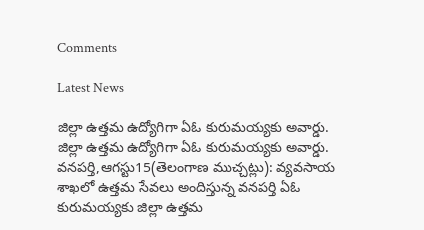Comments

Latest News

జిల్లా ఉత్తమ ఉద్యోగిగా ఏఓ కురుమయ్యకు అవార్డు. జిల్లా ఉత్తమ ఉద్యోగిగా ఏఓ కురుమయ్యకు అవార్డు.
వనపర్తి,ఆగస్టు15(తెలంగాణ ముచ్చట్లు): వ్యవసాయ శాఖలో ఉత్తమ సేవలు అందిస్తున్న వనపర్తి ఏఓ కురుమయ్యకు జిల్లా ఉత్తమ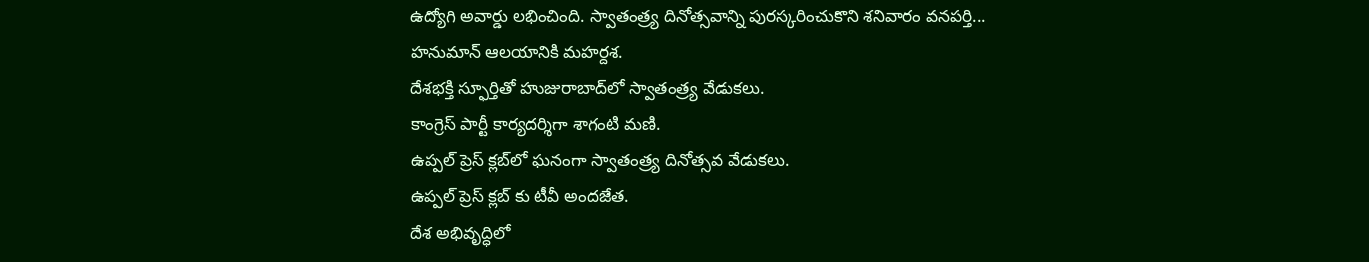ఉద్యోగి అవార్డు లభించింది. స్వాతంత్ర్య దినోత్సవాన్ని పురస్కరించుకొని శనివారం వనపర్తి...
హనుమాన్ ఆలయానికి మహర్దశ.
దేశభక్తి స్ఫూర్తితో హుజురాబాద్‌లో స్వాతంత్ర్య వేడుకలు.
కాంగ్రెస్ పార్టీ కార్యదర్శిగా శాగంటి మణి.
ఉప్పల్ ప్రెస్ క్లబ్‌లో ఘనంగా స్వాతంత్ర్య దినోత్సవ వేడుకలు.
ఉప్పల్ ప్రెస్ క్లబ్‌ కు టీవీ అందజేత.
దేశ అభివృద్ధిలో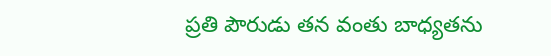ప్రతి పౌరుడు తన వంతు బాధ్యతను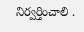నిర్వర్తించాలి .